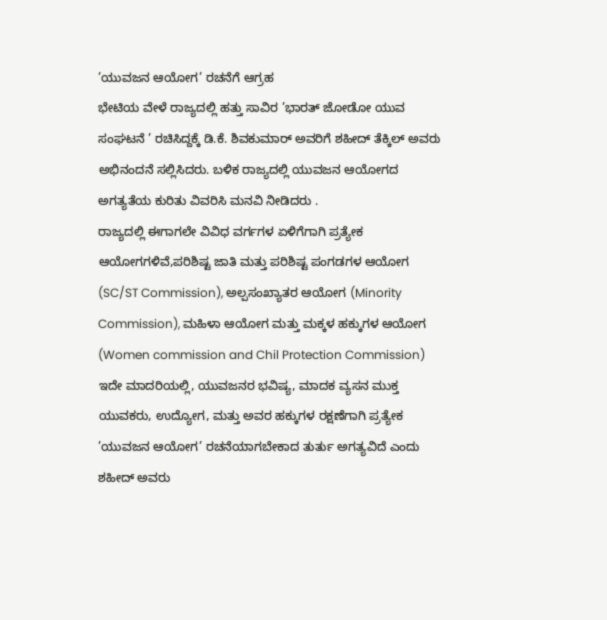’ಯುವಜನ ಆಯೋಗ’ ರಚನೆಗೆ ಆಗ್ರಹ
ಭೇಟಿಯ ವೇಳೆ ರಾಜ್ಯದಲ್ಲಿ ಹತ್ತು ಸಾವಿರ ’ಭಾರತ್ ಜೋಡೋ ಯುವ ಸಂಘಟನೆ ’ ರಚಿಸಿದ್ದಕ್ಕೆ ಡಿ.ಕೆ. ಶಿವಕುಮಾರ್ ಅವರಿಗೆ ಶಹೀದ್ ತೆಕ್ಕಿಲ್ ಅವರು ಅಭಿನಂದನೆ ಸಲ್ಲಿಸಿದರು. ಬಳಿಕ ರಾಜ್ಯದಲ್ಲಿ ಯುವಜನ ಆಯೋಗದ ಅಗತ್ಯತೆಯ ಕುರಿತು ವಿವರಿಸಿ ಮನವಿ ನೀಡಿದರು .
ರಾಜ್ಯದಲ್ಲಿ ಈಗಾಗಲೇ ವಿವಿಧ ವರ್ಗಗಳ ಏಳಿಗೆಗಾಗಿ ಪ್ರತ್ಯೇಕ ಆಯೋಗಗಳಿವೆ,ಪರಿಶಿಷ್ಟ ಜಾತಿ ಮತ್ತು ಪರಿಶಿಷ್ಟ ಪಂಗಡಗಳ ಆಯೋಗ (SC/ST Commission), ಅಲ್ಪಸಂಖ್ಯಾತರ ಆಯೋಗ (Minority Commission), ಮಹಿಳಾ ಆಯೋಗ ಮತ್ತು ಮಕ್ಕಳ ಹಕ್ಕುಗಳ ಆಯೋಗ (Women commission and Chil Protection Commission)
ಇದೇ ಮಾದರಿಯಲ್ಲಿ, ಯುವಜನರ ಭವಿಷ್ಯ, ಮಾದಕ ವ್ಯಸನ ಮುಕ್ತ ಯುವಕರು, ಉದ್ಯೋಗ, ಮತ್ತು ಅವರ ಹಕ್ಕುಗಳ ರಕ್ಷಣೆಗಾಗಿ ಪ್ರತ್ಯೇಕ ’ಯುವಜನ ಆಯೋಗ’ ರಚನೆಯಾಗಬೇಕಾದ ತುರ್ತು ಅಗತ್ಯವಿದೆ ಎಂದು ಶಹೀದ್ ಅವರು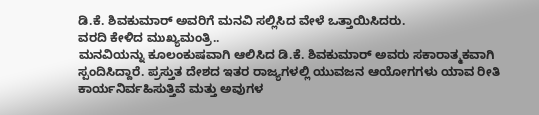ಡಿ.ಕೆ. ಶಿವಕುಮಾರ್ ಅವರಿಗೆ ಮನವಿ ಸಲ್ಲಿಸಿದ ವೇಳೆ ಒತ್ತಾಯಿಸಿದರು.
ವರದಿ ಕೇಳಿದ ಮುಖ್ಯಮಂತ್ರಿ..
ಮನವಿಯನ್ನು ಕೂಲಂಕುಷವಾಗಿ ಆಲಿಸಿದ ಡಿ.ಕೆ. ಶಿವಕುಮಾರ್ ಅವರು ಸಕಾರಾತ್ಮಕವಾಗಿ ಸ್ಪಂದಿಸಿದ್ದಾರೆ. ಪ್ರಸ್ತುತ ದೇಶದ ಇತರ ರಾಜ್ಯಗಳಲ್ಲಿ ಯುವಜನ ಆಯೋಗಗಳು ಯಾವ ರೀತಿ ಕಾರ್ಯನಿರ್ವಹಿಸುತ್ತಿವೆ ಮತ್ತು ಅವುಗಳ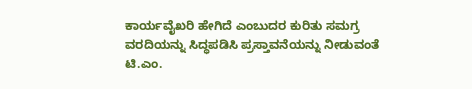ಕಾರ್ಯವೈಖರಿ ಹೇಗಿದೆ ಎಂಬುದರ ಕುರಿತು ಸಮಗ್ರ ವರದಿಯನ್ನು ಸಿದ್ಧಪಡಿಸಿ ಪ್ರಸ್ತಾವನೆಯನ್ನು ನೀಡುವಂತೆ ಟಿ.ಎಂ.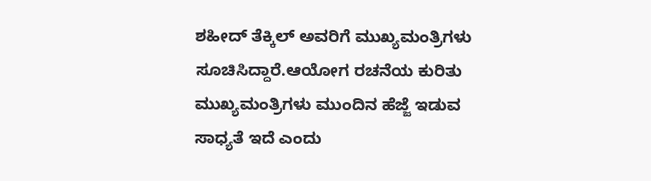ಶಹೀದ್ ತೆಕ್ಕಿಲ್ ಅವರಿಗೆ ಮುಖ್ಯಮಂತ್ರಿಗಳು ಸೂಚಿಸಿದ್ದಾರೆ.ಆಯೋಗ ರಚನೆಯ ಕುರಿತು ಮುಖ್ಯಮಂತ್ರಿಗಳು ಮುಂದಿನ ಹೆಜ್ಜೆ ಇಡುವ ಸಾಧ್ಯತೆ ಇದೆ ಎಂದು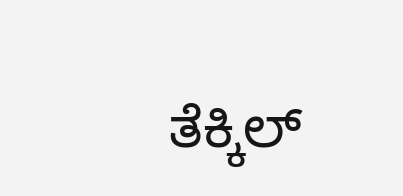ತೆಕ್ಕಿಲ್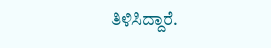ತಿಳಿಸಿದ್ದಾರೆ.